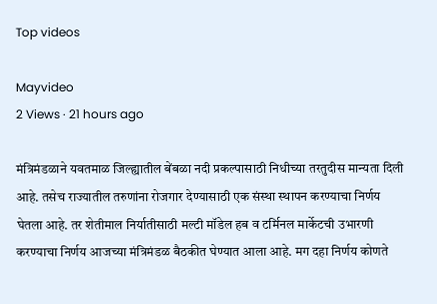Top videos

Mayvideo
2 Views · 21 hours ago

मंत्रिमंडळाने यवतमाळ जिल्ह्यातील बेंबळा नदी प्रकल्पासाठी निधीच्या तरतुदीस मान्यता दिली आहे. तसेच राज्यातील तरुणांना रोजगार देण्यासाठी एक संस्था स्थापन करण्याचा निर्णय घेतला आहे. तर शेतीमाल निर्यातीसाठी मल्टी मॉडेल हब व टर्मिनल मार्केटची उभारणी करण्याचा निर्णय आजच्या मंत्रिमंडळ बैठकीत घेण्यात आला आहे. मग दहा निर्णय कोणते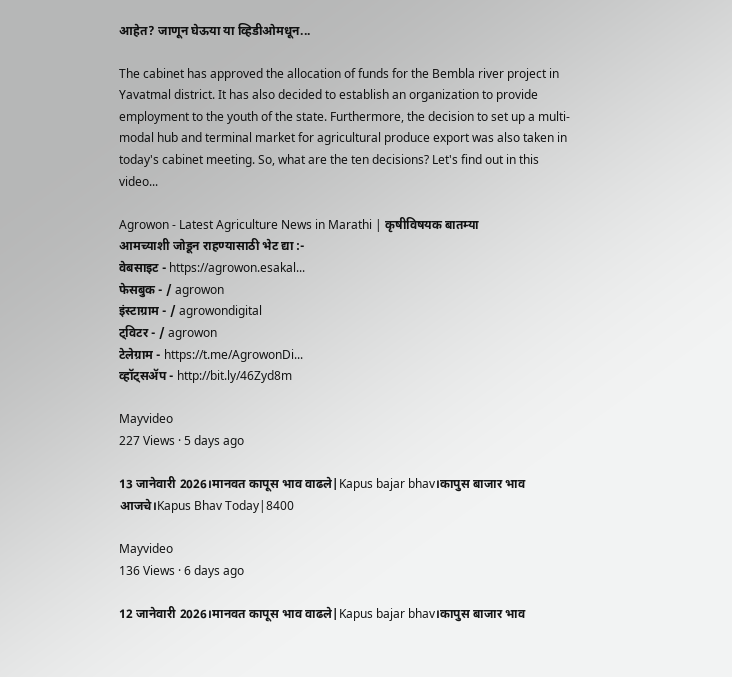आहेत? जाणून घेऊया या व्हिडीओमधून...

The cabinet has approved the allocation of funds for the Bembla river project in Yavatmal district. It has also decided to establish an organization to provide employment to the youth of the state. Furthermore, the decision to set up a multi-modal hub and terminal market for agricultural produce export was also taken in today's cabinet meeting. So, what are the ten decisions? Let's find out in this video...

Agrowon - Latest Agriculture News in Marathi | कृषीविषयक बातम्या
आमच्याशी जोडून राहण्यासाठी भेट द्या :-
वेबसाइट - https://agrowon.esakal...
फेसबुक - / agrowon
इंस्टाग्राम - / agrowondigital
ट्विटर - / agrowon
टेलेग्राम - https://t.me/AgrowonDi...
व्हॉट्सॲप - http://bit.ly/46Zyd8m

Mayvideo
227 Views · 5 days ago

13 जानेवारी 2026।मानवत कापूस भाव वाढले|Kapus bajar bhav।कापुस बाजार भाव आजचे।Kapus Bhav Today|8400

Mayvideo
136 Views · 6 days ago

12 जानेवारी 2026।मानवत कापूस भाव वाढले|Kapus bajar bhav।कापुस बाजार भाव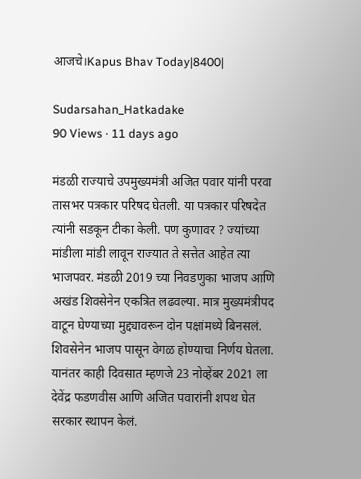आजचे।Kapus Bhav Today|8400|

Sudarsahan_Hatkadake
90 Views · 11 days ago

मंडळी राज्याचे उपमुख्यमंत्री अजित पवार यांनी परवा तासभर पत्रकार परिषद घेतली. या पत्रकार परिषदेत त्यांनी सडकून टीका केली. पण कुणावर ? ज्यांच्या मांडीला मांडी लावून राज्यात ते सत्तेत आहेत त्या भाजपवर. मंडळी 2019 च्या निवडणुका भाजप आणि अखंड शिवसेनेन एकत्रित लढवल्या. मात्र मुख्यमंत्रीपद वाटून घेण्याच्या मुद्द्यावरून दोन पक्षांमध्ये बिनसलं. शिवसेनेन भाजप पासून वेगळ होण्याचा निर्णय घेतला. यानंतर काही दिवसात म्हणजे 23 नोव्हेंबर 2021 ला देवेंद्र फडणवीस आणि अजित पवारांनी शपथ घेत सरकार स्थापन केलं.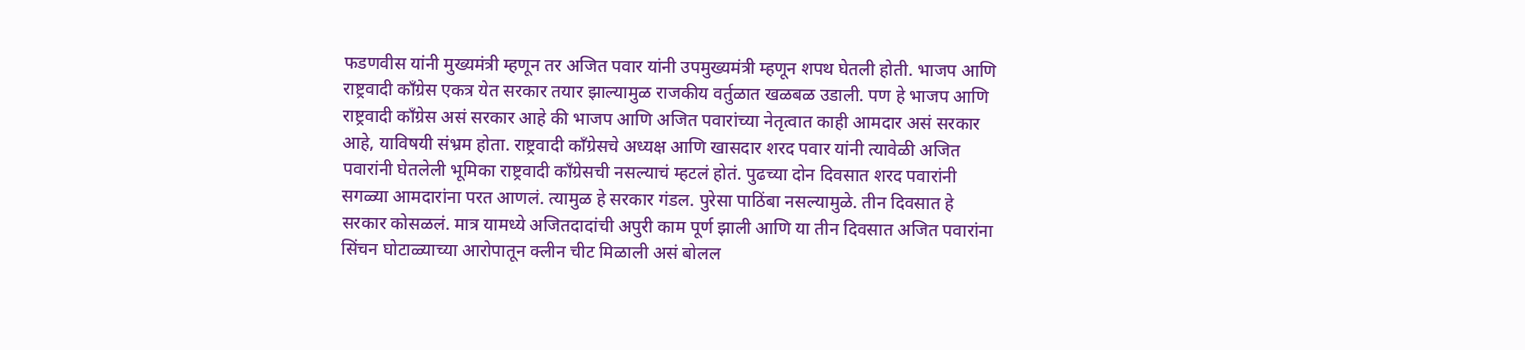फडणवीस यांनी मुख्यमंत्री म्हणून तर अजित पवार यांनी उपमुख्यमंत्री म्हणून शपथ घेतली होती. भाजप आणि राष्ट्रवादी काँग्रेस एकत्र येत सरकार तयार झाल्यामुळ राजकीय वर्तुळात खळबळ उडाली. पण हे भाजप आणि राष्ट्रवादी काँग्रेस असं सरकार आहे की भाजप आणि अजित पवारांच्या नेतृत्वात काही आमदार असं सरकार आहे, याविषयी संभ्रम होता. राष्ट्रवादी काँग्रेसचे अध्यक्ष आणि खासदार शरद पवार यांनी त्यावेळी अजित पवारांनी घेतलेली भूमिका राष्ट्रवादी काँग्रेसची नसल्याचं म्हटलं होतं. पुढच्या दोन दिवसात शरद पवारांनी सगळ्या आमदारांना परत आणलं. त्यामुळ हे सरकार गंडल. पुरेसा पाठिंबा नसल्यामुळे. तीन दिवसात हे सरकार कोसळलं. मात्र यामध्ये अजितदादांची अपुरी काम पूर्ण झाली आणि या तीन दिवसात अजित पवारांना सिंचन घोटाळ्याच्या आरोपातून क्लीन चीट मिळाली असं बोलल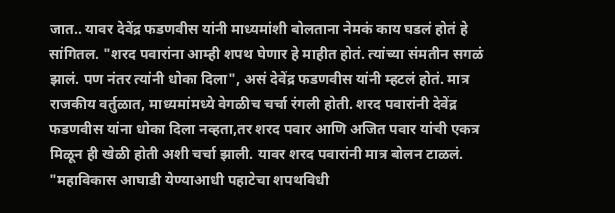जात.. यावर देवेंद्र फडणवीस यांनी माध्यमांशी बोलताना नेमकं काय घडलं होतं हे सांगितल. "शरद पवारांना आम्ही शपथ घेणार हे माहीत होतं. त्यांच्या संमतीन सगळं झालं. पण नंतर त्यांनी धोका दिला", असं देवेंद्र फडणवीस यांनी म्हटलं होतं. मात्र राजकीय वर्तुळात, माध्यमांमध्ये वेगळीच चर्चा रंगली होती. शरद पवारांनी देवेंद्र फडणवीस यांना धोका दिला नव्हता,तर शरद पवार आणि अजित पवार यांची एकत्र मिळून ही खेळी होती अशी चर्चा झाली. यावर शरद पवारांनी मात्र बोलन टाळलं. "महाविकास आघाडी येण्याआधी पहाटेचा शपथविधी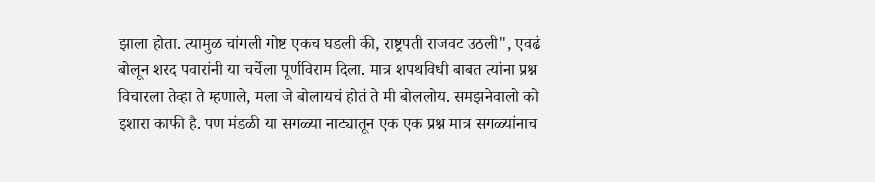झाला होता. त्यामुळ चांगली गोष्ट एकच घडली की, राष्ट्रपती राजवट उठली", एवढं बोलून शरद पवारांनी या चर्चेला पूर्णविराम दिला. मात्र शपथविधी बाबत त्यांना प्रश्न विचारला तेव्हा ते म्हणाले, मला जे बोलायचं होतं ते मी बोललोय. समझनेवालो को इशारा काफी है. पण मंडळी या सगळ्या नाट्यातून एक एक प्रश्न मात्र सगळ्यांनाच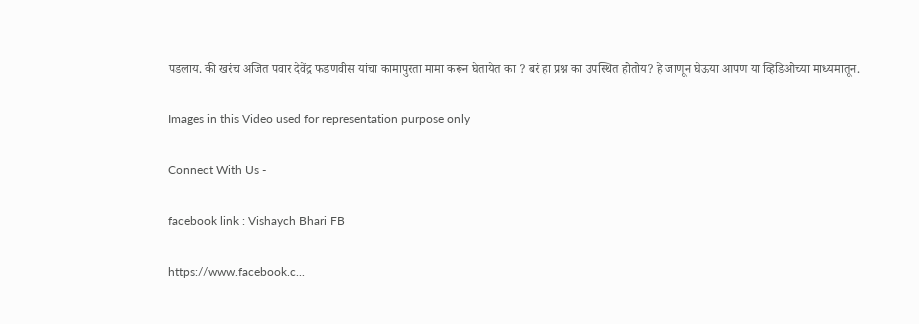पडलाय. की खरंच अजित पवार देवेंद्र फडणवीस यांचा कामापुरता मामा करून घेतायेत का ? बरं हा प्रश्न का उपस्थित होतोय? हे जाणून घेऊया आपण या व्हिडिओच्या माध्यमातून.

Images in this Video used for representation purpose only

Connect With Us -

facebook link : Vishaych Bhari FB

https://www.facebook.c...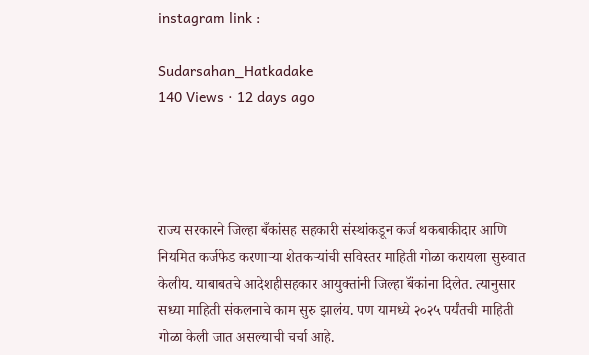instagram link :

Sudarsahan_Hatkadake
140 Views · 12 days ago




राज्य सरकारने जिल्हा बँकांसह सहकारी संस्थांकडून कर्ज थकबाकीदार आणि नियमित कर्जफेड करणाऱ्या शेतकऱ्यांची सविस्तर माहिती गोळा करायला सुरुवात केलीय. याबाबतचे आदेशहीसहकार आयुक्तांनी जिल्हा बॅंकांना दिलेत. त्यानुसार सध्या माहिती संकलनाचे काम सुरु झालंय. पण यामध्ये २०२५ पर्यंतची माहिती गोळा केली जात असल्याची चर्चा आहे.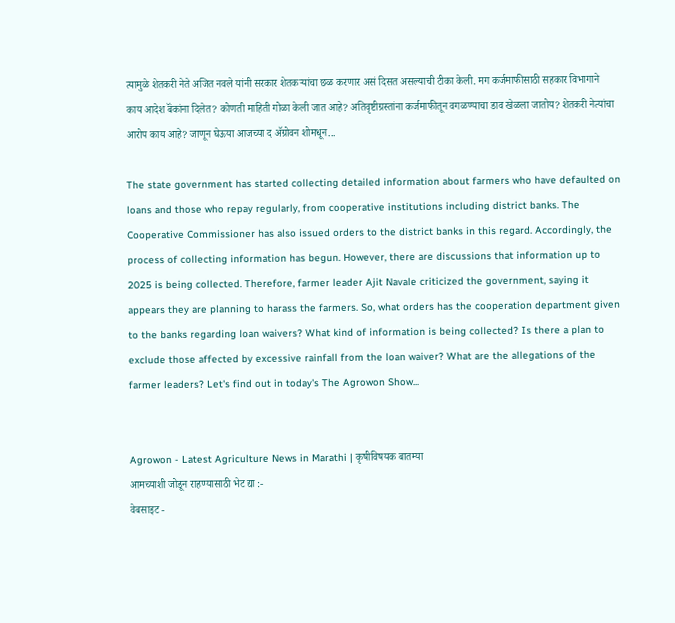त्यामुळे शेतकरी नेते अजित नवले यांनी सरकार शेतकऱ्यांचा छळ करणार असं दिसत असल्याची टीका केली. मग कर्जमाफीसाठी सहकार विभागाने काय आदेश बॅंकांना दिलेत? कोणती माहिती गोळा केली जात आहे? अतिवृष्टीग्रस्तांना कर्जमाफीतून वगळण्याचा डाव खेळला जातोय? शेतकरी नेत्यांचा आरोप काय आहे? जाणून घेऊया आजच्या द ॲग्रोवन शोमधून...

The state government has started collecting detailed information about farmers who have defaulted on loans and those who repay regularly, from cooperative institutions including district banks. The Cooperative Commissioner has also issued orders to the district banks in this regard. Accordingly, the process of collecting information has begun. However, there are discussions that information up to 2025 is being collected. Therefore, farmer leader Ajit Navale criticized the government, saying it appears they are planning to harass the farmers. So, what orders has the cooperation department given to the banks regarding loan waivers? What kind of information is being collected? Is there a plan to exclude those affected by excessive rainfall from the loan waiver? What are the allegations of the farmer leaders? Let's find out in today's The Agrowon Show...


Agrowon - Latest Agriculture News in Marathi | कृषीविषयक बातम्या
आमच्याशी जोडून राहण्यासाठी भेट द्या :-
वेबसाइट -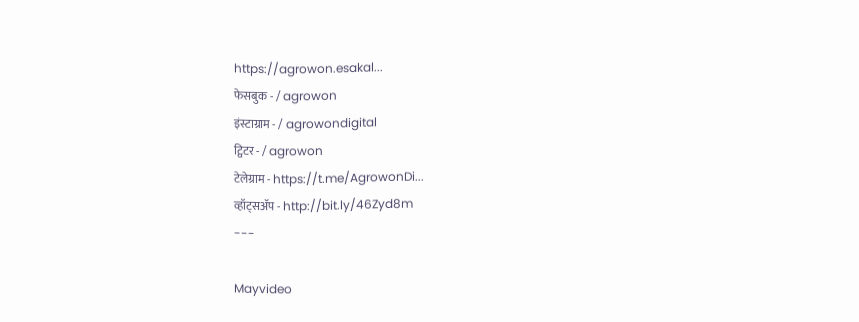https://agrowon.esakal...
फेसबुक - / agrowon
इंस्टाग्राम - / agrowondigital
ट्विटर - / agrowon
टेलेग्राम - https://t.me/AgrowonDi...
व्हॉट्सॲप - http://bit.ly/46Zyd8m
---

Mayvideo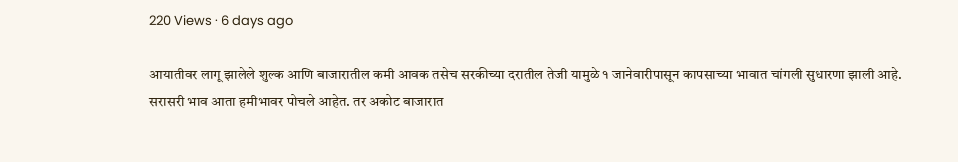220 Views · 6 days ago

आयातीवर लागू झालेले शुल्क आणि बाजारातील कमी आवक तसेच सरकीच्या दरातील तेजी यामुळे १ जानेवारीपासून कापसाच्या भावात चांगली सुधारणा झाली आहे. सरासरी भाव आता हमीभावर पोचले आहेत. तर अकोट बाजारात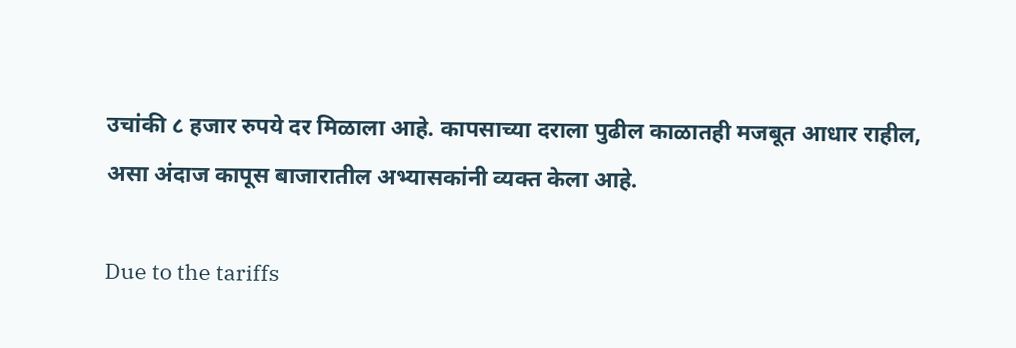उचांकी ८ हजार रुपये दर मिळाला आहे. कापसाच्या दराला पुढील काळातही मजबूत आधार राहील, असा अंदाज कापूस बाजारातील अभ्यासकांनी व्यक्त केला आहे.

Due to the tariffs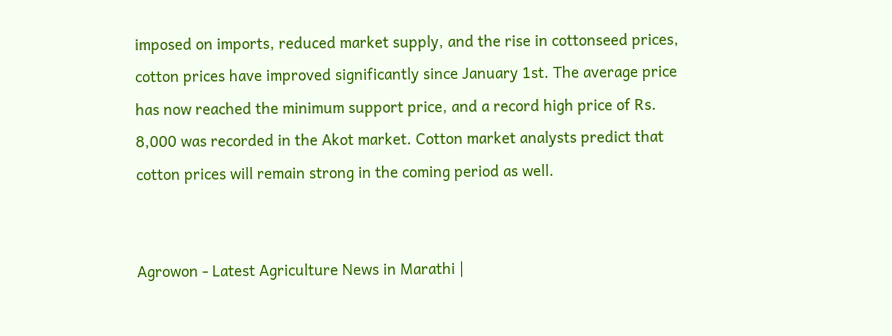imposed on imports, reduced market supply, and the rise in cottonseed prices, cotton prices have improved significantly since January 1st. The average price has now reached the minimum support price, and a record high price of Rs. 8,000 was recorded in the Akot market. Cotton market analysts predict that cotton prices will remain strong in the coming period as well.


Agrowon - Latest Agriculture News in Marathi |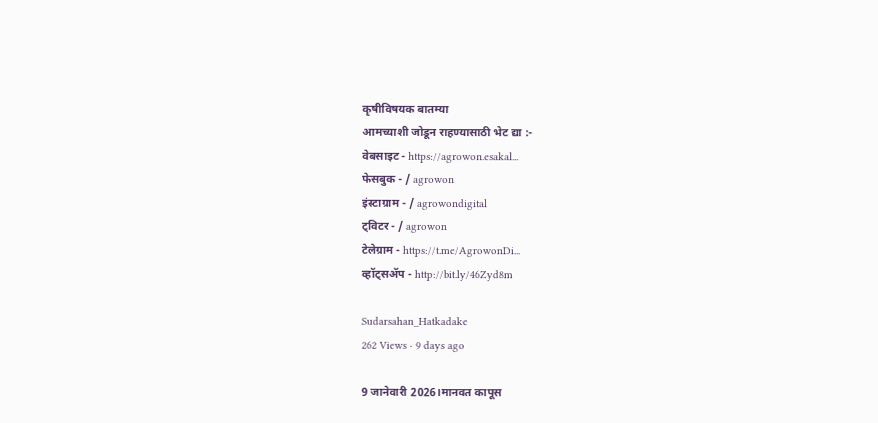कृषीविषयक बातम्या
आमच्याशी जोडून राहण्यासाठी भेट द्या :-
वेबसाइट - https://agrowon.esakal...
फेसबुक - / agrowon
इंस्टाग्राम - / agrowondigital
ट्विटर - / agrowon
टेलेग्राम - https://t.me/AgrowonDi...
व्हॉट्सॲप - http://bit.ly/46Zyd8m

Sudarsahan_Hatkadake
262 Views · 9 days ago

9 जानेवारी 2026।मानवत कापूस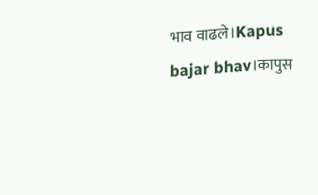भाव वाढले।Kapus bajar bhav।कापुस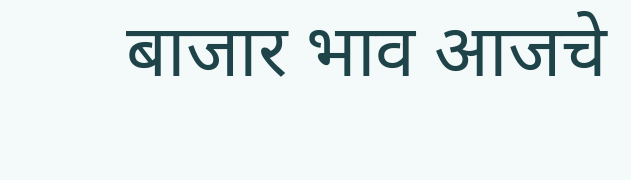बाजार भाव आजचे